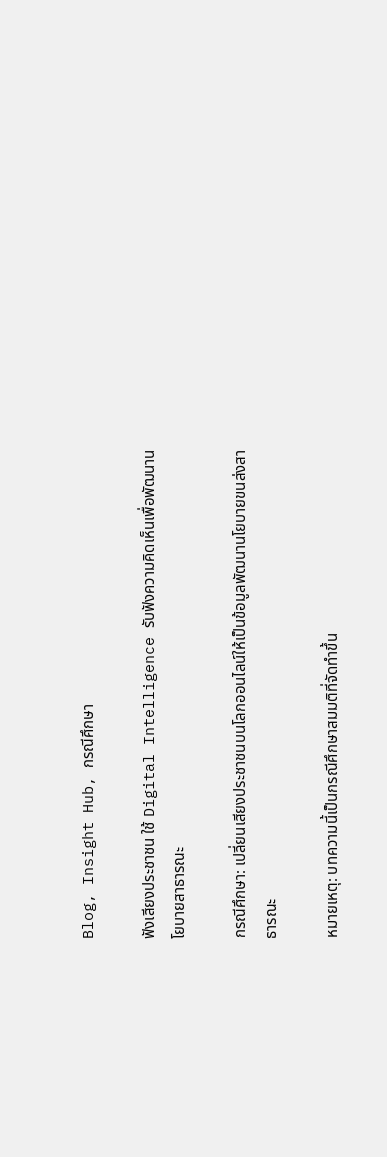Blog, Insight Hub, กรณีศึกษา

ฟังเสียงประชาชน ใช้ Digital Intelligence รับฟังความคิดเห็นเพื่อพัฒนานโยบายสาธารณะ

กรณีศึกษา: เปลี่ยนเสียงประชาชนบนโลกออนไลน์ให้เป็นข้อมูลพัฒนานโยบายขนส่งสาธารณะ

หมายเหตุ: บทความนี้เป็นกรณีศึกษาสมมติที่จัดทำขึ้น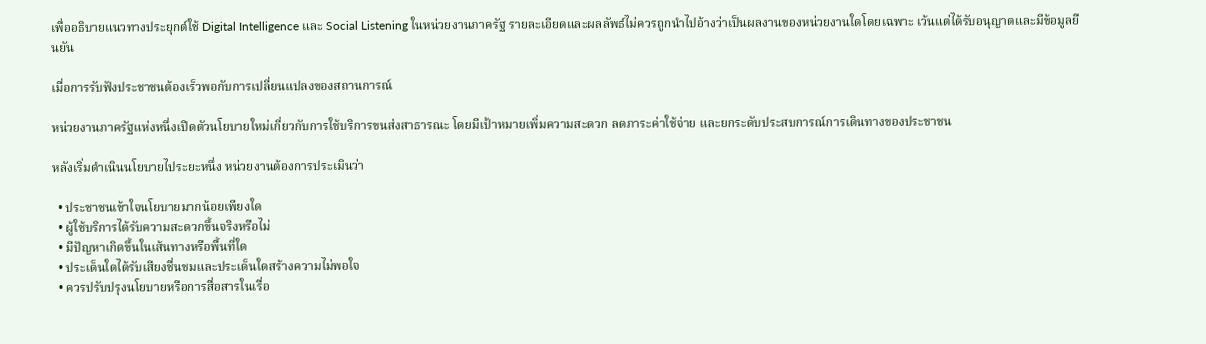เพื่ออธิบายแนวทางประยุกต์ใช้ Digital Intelligence และ Social Listening ในหน่วยงานภาครัฐ รายละเอียดและผลลัพธ์ไม่ควรถูกนำไปอ้างว่าเป็นผลงานของหน่วยงานใดโดยเฉพาะ เว้นแต่ได้รับอนุญาตและมีข้อมูลยืนยัน

เมื่อการรับฟังประชาชนต้องเร็วพอกับการเปลี่ยนแปลงของสถานการณ์

หน่วยงานภาครัฐแห่งหนึ่งเปิดตัวนโยบายใหม่เกี่ยวกับการใช้บริการขนส่งสาธารณะ โดยมีเป้าหมายเพิ่มความสะดวก ลดภาระค่าใช้จ่าย และยกระดับประสบการณ์การเดินทางของประชาชน

หลังเริ่มดำเนินนโยบายไประยะหนึ่ง หน่วยงานต้องการประเมินว่า

  • ประชาชนเข้าใจนโยบายมากน้อยเพียงใด
  • ผู้ใช้บริการได้รับความสะดวกขึ้นจริงหรือไม่
  • มีปัญหาเกิดขึ้นในเส้นทางหรือพื้นที่ใด
  • ประเด็นใดได้รับเสียงชื่นชมและประเด็นใดสร้างความไม่พอใจ
  • ควรปรับปรุงนโยบายหรือการสื่อสารในเรื่อ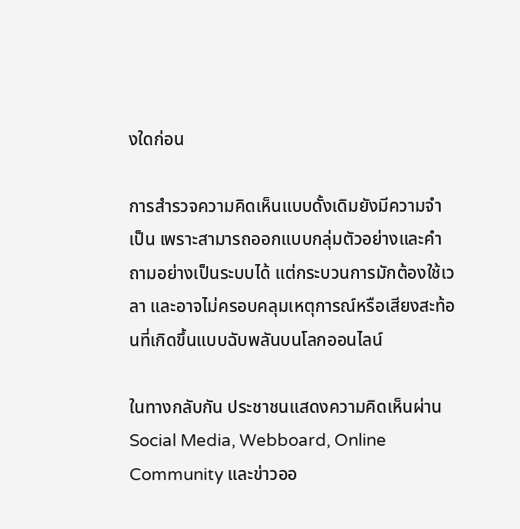งใดก่อน

การสำรวจความคิดเห็นแบบดั้งเดิมยังมีความจำเป็น เพราะสามารถออกแบบกลุ่มตัวอย่างและคำถามอย่างเป็นระบบได้ แต่กระบวนการมักต้องใช้เวลา และอาจไม่ครอบคลุมเหตุการณ์หรือเสียงสะท้อนที่เกิดขึ้นแบบฉับพลันบนโลกออนไลน์

ในทางกลับกัน ประชาชนแสดงความคิดเห็นผ่าน Social Media, Webboard, Online Community และข่าวออ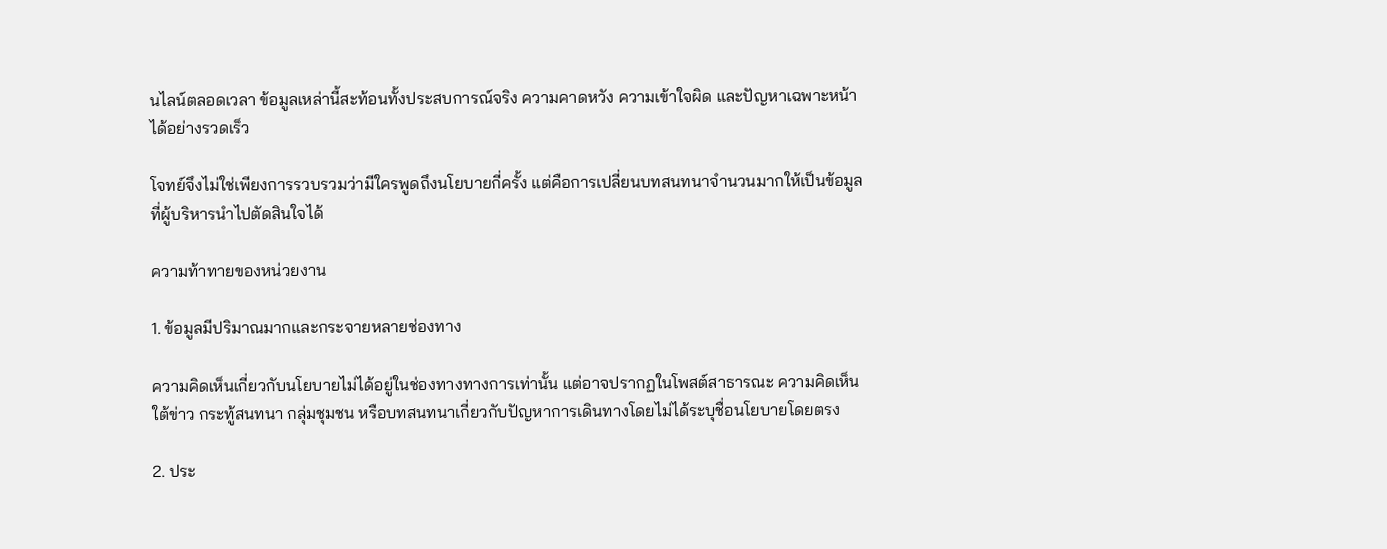นไลน์ตลอดเวลา ข้อมูลเหล่านี้สะท้อนทั้งประสบการณ์จริง ความคาดหวัง ความเข้าใจผิด และปัญหาเฉพาะหน้าได้อย่างรวดเร็ว

โจทย์จึงไม่ใช่เพียงการรวบรวมว่ามีใครพูดถึงนโยบายกี่ครั้ง แต่คือการเปลี่ยนบทสนทนาจำนวนมากให้เป็นข้อมูลที่ผู้บริหารนำไปตัดสินใจได้

ความท้าทายของหน่วยงาน

1. ข้อมูลมีปริมาณมากและกระจายหลายช่องทาง

ความคิดเห็นเกี่ยวกับนโยบายไม่ได้อยู่ในช่องทางทางการเท่านั้น แต่อาจปรากฏในโพสต์สาธารณะ ความคิดเห็นใต้ข่าว กระทู้สนทนา กลุ่มชุมชน หรือบทสนทนาเกี่ยวกับปัญหาการเดินทางโดยไม่ได้ระบุชื่อนโยบายโดยตรง

2. ประ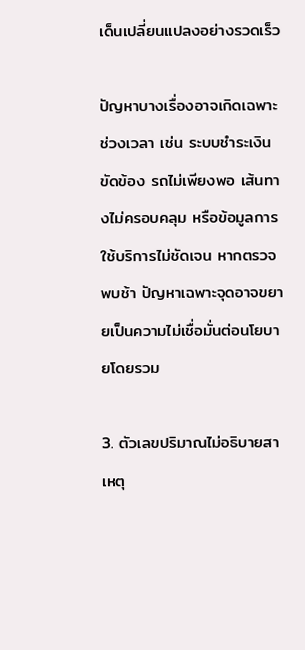เด็นเปลี่ยนแปลงอย่างรวดเร็ว

ปัญหาบางเรื่องอาจเกิดเฉพาะช่วงเวลา เช่น ระบบชำระเงินขัดข้อง รถไม่เพียงพอ เส้นทางไม่ครอบคลุม หรือข้อมูลการใช้บริการไม่ชัดเจน หากตรวจพบช้า ปัญหาเฉพาะจุดอาจขยายเป็นความไม่เชื่อมั่นต่อนโยบายโดยรวม

3. ตัวเลขปริมาณไม่อธิบายสาเหตุ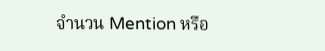จำนวน Mention หรือ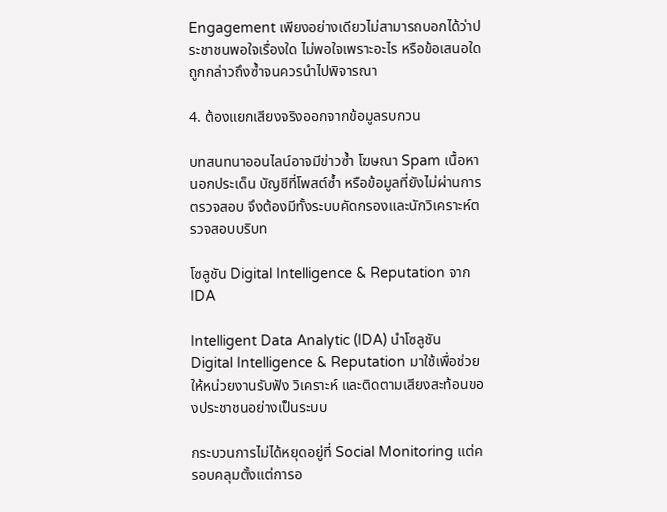Engagement เพียงอย่างเดียวไม่สามารถบอกได้ว่าประชาชนพอใจเรื่องใด ไม่พอใจเพราะอะไร หรือข้อเสนอใดถูกกล่าวถึงซ้ำจนควรนำไปพิจารณา

4. ต้องแยกเสียงจริงออกจากข้อมูลรบกวน

บทสนทนาออนไลน์อาจมีข่าวซ้ำ โฆษณา Spam เนื้อหานอกประเด็น บัญชีที่โพสต์ซ้ำ หรือข้อมูลที่ยังไม่ผ่านการตรวจสอบ จึงต้องมีทั้งระบบคัดกรองและนักวิเคราะห์ตรวจสอบบริบท

โซลูชัน Digital Intelligence & Reputation จาก IDA

Intelligent Data Analytic (IDA) นำโซลูชัน Digital Intelligence & Reputation มาใช้เพื่อช่วยให้หน่วยงานรับฟัง วิเคราะห์ และติดตามเสียงสะท้อนของประชาชนอย่างเป็นระบบ

กระบวนการไม่ได้หยุดอยู่ที่ Social Monitoring แต่ครอบคลุมตั้งแต่การอ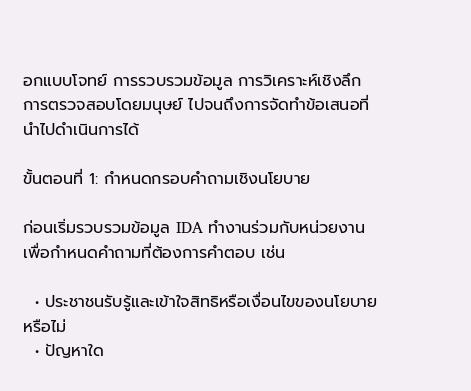อกแบบโจทย์ การรวบรวมข้อมูล การวิเคราะห์เชิงลึก การตรวจสอบโดยมนุษย์ ไปจนถึงการจัดทำข้อเสนอที่นำไปดำเนินการได้

ขั้นตอนที่ 1: กำหนดกรอบคำถามเชิงนโยบาย

ก่อนเริ่มรวบรวมข้อมูล IDA ทำงานร่วมกับหน่วยงานเพื่อกำหนดคำถามที่ต้องการคำตอบ เช่น

  • ประชาชนรับรู้และเข้าใจสิทธิหรือเงื่อนไขของนโยบายหรือไม่
  • ปัญหาใด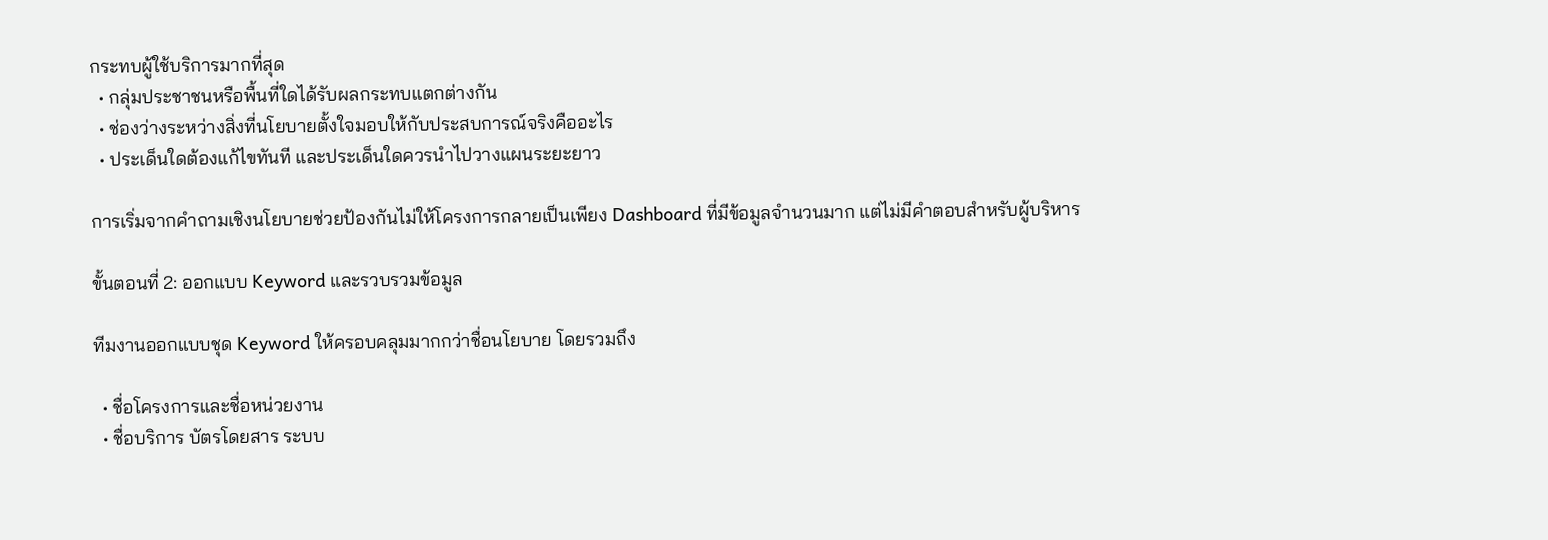กระทบผู้ใช้บริการมากที่สุด
  • กลุ่มประชาชนหรือพื้นที่ใดได้รับผลกระทบแตกต่างกัน
  • ช่องว่างระหว่างสิ่งที่นโยบายตั้งใจมอบให้กับประสบการณ์จริงคืออะไร
  • ประเด็นใดต้องแก้ไขทันที และประเด็นใดควรนำไปวางแผนระยะยาว

การเริ่มจากคำถามเชิงนโยบายช่วยป้องกันไม่ให้โครงการกลายเป็นเพียง Dashboard ที่มีข้อมูลจำนวนมาก แต่ไม่มีคำตอบสำหรับผู้บริหาร

ขั้นตอนที่ 2: ออกแบบ Keyword และรวบรวมข้อมูล

ทีมงานออกแบบชุด Keyword ให้ครอบคลุมมากกว่าชื่อนโยบาย โดยรวมถึง

  • ชื่อโครงการและชื่อหน่วยงาน
  • ชื่อบริการ บัตรโดยสาร ระบบ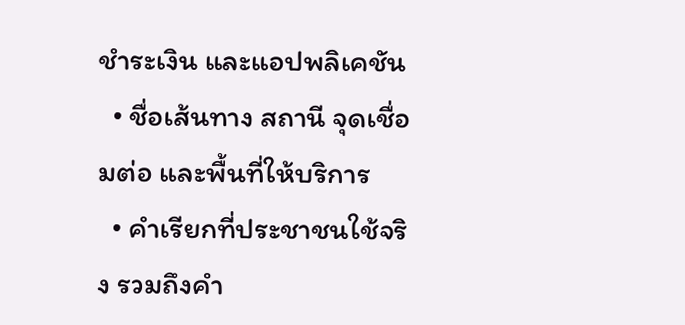ชำระเงิน และแอปพลิเคชัน
  • ชื่อเส้นทาง สถานี จุดเชื่อมต่อ และพื้นที่ให้บริการ
  • คำเรียกที่ประชาชนใช้จริง รวมถึงคำ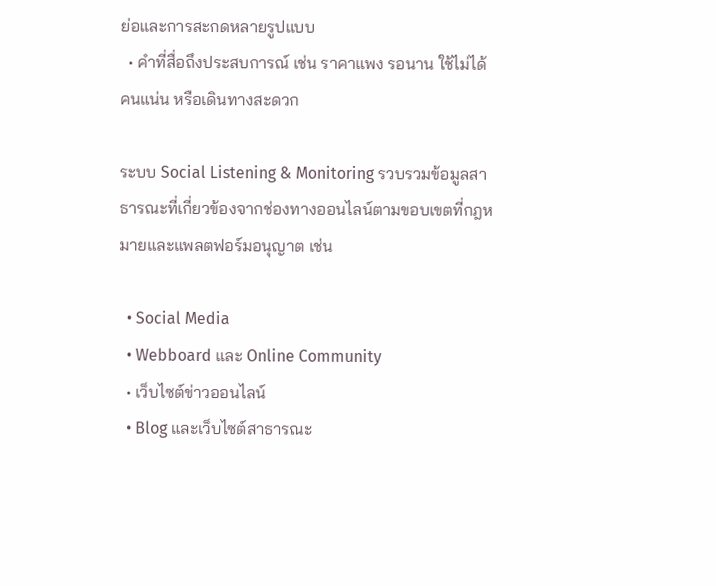ย่อและการสะกดหลายรูปแบบ
  • คำที่สื่อถึงประสบการณ์ เช่น ราคาแพง รอนาน ใช้ไม่ได้ คนแน่น หรือเดินทางสะดวก

ระบบ Social Listening & Monitoring รวบรวมข้อมูลสาธารณะที่เกี่ยวข้องจากช่องทางออนไลน์ตามขอบเขตที่กฎหมายและแพลตฟอร์มอนุญาต เช่น

  • Social Media
  • Webboard และ Online Community
  • เว็บไซต์ข่าวออนไลน์
  • Blog และเว็บไซต์สาธารณะ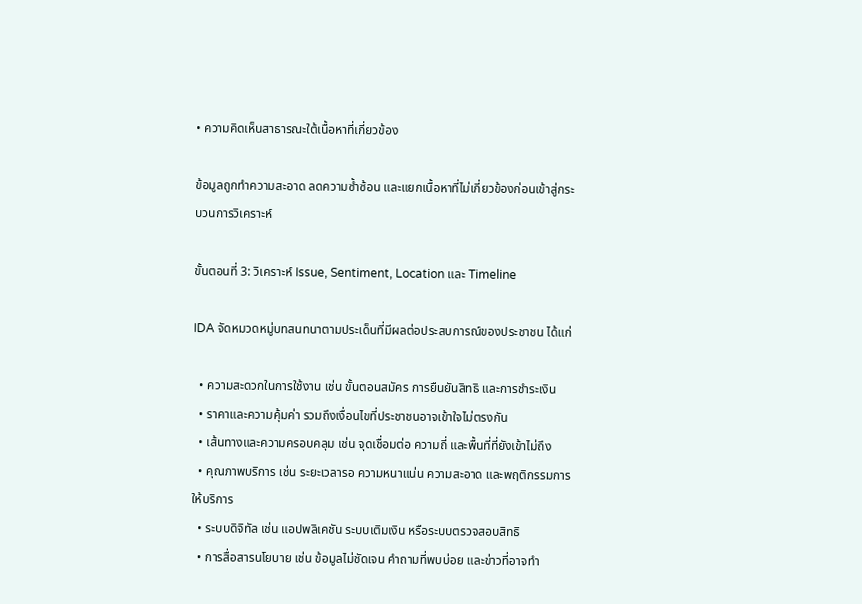• ความคิดเห็นสาธารณะใต้เนื้อหาที่เกี่ยวข้อง

ข้อมูลถูกทำความสะอาด ลดความซ้ำซ้อน และแยกเนื้อหาที่ไม่เกี่ยวข้องก่อนเข้าสู่กระบวนการวิเคราะห์

ขั้นตอนที่ 3: วิเคราะห์ Issue, Sentiment, Location และ Timeline

IDA จัดหมวดหมู่บทสนทนาตามประเด็นที่มีผลต่อประสบการณ์ของประชาชน ได้แก่

  • ความสะดวกในการใช้งาน เช่น ขั้นตอนสมัคร การยืนยันสิทธิ และการชำระเงิน
  • ราคาและความคุ้มค่า รวมถึงเงื่อนไขที่ประชาชนอาจเข้าใจไม่ตรงกัน
  • เส้นทางและความครอบคลุม เช่น จุดเชื่อมต่อ ความถี่ และพื้นที่ที่ยังเข้าไม่ถึง
  • คุณภาพบริการ เช่น ระยะเวลารอ ความหนาแน่น ความสะอาด และพฤติกรรมการให้บริการ
  • ระบบดิจิทัล เช่น แอปพลิเคชัน ระบบเติมเงิน หรือระบบตรวจสอบสิทธิ
  • การสื่อสารนโยบาย เช่น ข้อมูลไม่ชัดเจน คำถามที่พบบ่อย และข่าวที่อาจทำ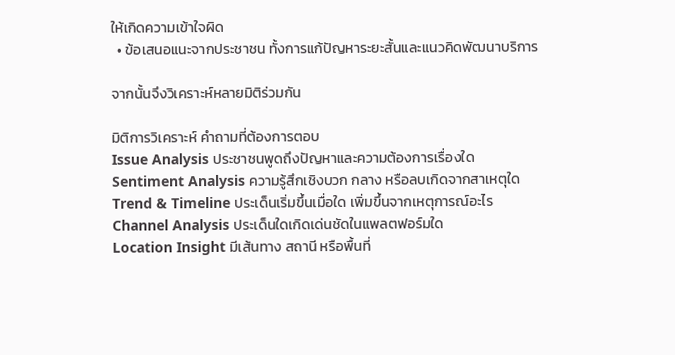ให้เกิดความเข้าใจผิด
  • ข้อเสนอแนะจากประชาชน ทั้งการแก้ปัญหาระยะสั้นและแนวคิดพัฒนาบริการ

จากนั้นจึงวิเคราะห์หลายมิติร่วมกัน

มิติการวิเคราะห์ คำถามที่ต้องการตอบ
Issue Analysis ประชาชนพูดถึงปัญหาและความต้องการเรื่องใด
Sentiment Analysis ความรู้สึกเชิงบวก กลาง หรือลบเกิดจากสาเหตุใด
Trend & Timeline ประเด็นเริ่มขึ้นเมื่อใด เพิ่มขึ้นจากเหตุการณ์อะไร
Channel Analysis ประเด็นใดเกิดเด่นชัดในแพลตฟอร์มใด
Location Insight มีเส้นทาง สถานี หรือพื้นที่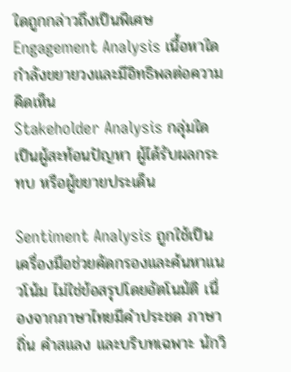ใดถูกกล่าวถึงเป็นพิเศษ
Engagement Analysis เนื้อหาใดกำลังขยายวงและมีอิทธิพลต่อความคิดเห็น
Stakeholder Analysis กลุ่มใดเป็นผู้สะท้อนปัญหา ผู้ได้รับผลกระทบ หรือผู้ขยายประเด็น

Sentiment Analysis ถูกใช้เป็นเครื่องมือช่วยคัดกรองและค้นหาแนวโน้ม ไม่ใช่ข้อสรุปโดยอัตโนมัติ เนื่องจากภาษาไทยมีคำประชด ภาษาถิ่น คำสแลง และบริบทเฉพาะ นักวิ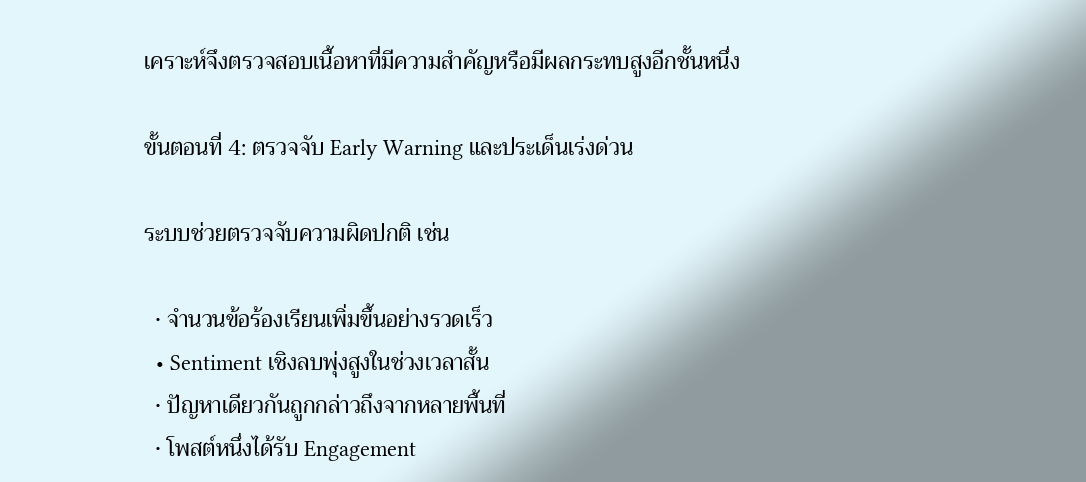เคราะห์จึงตรวจสอบเนื้อหาที่มีความสำคัญหรือมีผลกระทบสูงอีกชั้นหนึ่ง

ขั้นตอนที่ 4: ตรวจจับ Early Warning และประเด็นเร่งด่วน

ระบบช่วยตรวจจับความผิดปกติ เช่น

  • จำนวนข้อร้องเรียนเพิ่มขึ้นอย่างรวดเร็ว
  • Sentiment เชิงลบพุ่งสูงในช่วงเวลาสั้น
  • ปัญหาเดียวกันถูกกล่าวถึงจากหลายพื้นที่
  • โพสต์หนึ่งได้รับ Engagement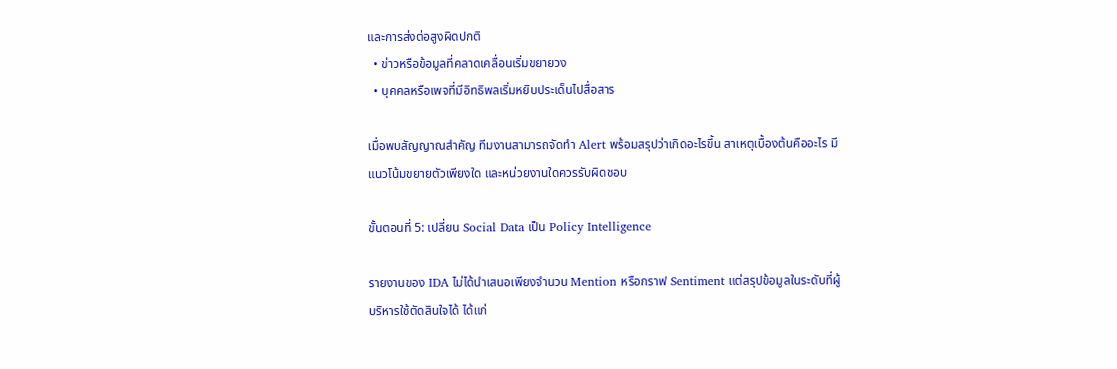และการส่งต่อสูงผิดปกติ
  • ข่าวหรือข้อมูลที่คลาดเคลื่อนเริ่มขยายวง
  • บุคคลหรือเพจที่มีอิทธิพลเริ่มหยิบประเด็นไปสื่อสาร

เมื่อพบสัญญาณสำคัญ ทีมงานสามารถจัดทำ Alert พร้อมสรุปว่าเกิดอะไรขึ้น สาเหตุเบื้องต้นคืออะไร มีแนวโน้มขยายตัวเพียงใด และหน่วยงานใดควรรับผิดชอบ

ขั้นตอนที่ 5: เปลี่ยน Social Data เป็น Policy Intelligence

รายงานของ IDA ไม่ได้นำเสนอเพียงจำนวน Mention หรือกราฟ Sentiment แต่สรุปข้อมูลในระดับที่ผู้บริหารใช้ตัดสินใจได้ ได้แก่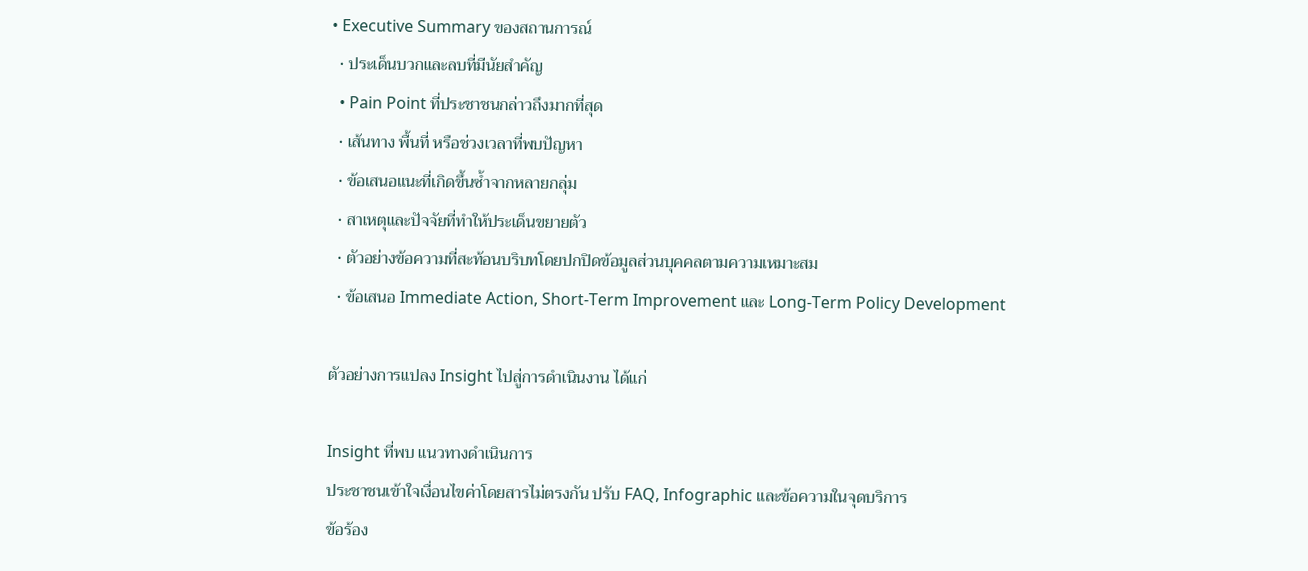• Executive Summary ของสถานการณ์
  • ประเด็นบวกและลบที่มีนัยสำคัญ
  • Pain Point ที่ประชาชนกล่าวถึงมากที่สุด
  • เส้นทาง พื้นที่ หรือช่วงเวลาที่พบปัญหา
  • ข้อเสนอแนะที่เกิดขึ้นซ้ำจากหลายกลุ่ม
  • สาเหตุและปัจจัยที่ทำให้ประเด็นขยายตัว
  • ตัวอย่างข้อความที่สะท้อนบริบทโดยปกปิดข้อมูลส่วนบุคคลตามความเหมาะสม
  • ข้อเสนอ Immediate Action, Short-Term Improvement และ Long-Term Policy Development

ตัวอย่างการแปลง Insight ไปสู่การดำเนินงาน ได้แก่

Insight ที่พบ แนวทางดำเนินการ
ประชาชนเข้าใจเงื่อนไขค่าโดยสารไม่ตรงกัน ปรับ FAQ, Infographic และข้อความในจุดบริการ
ข้อร้อง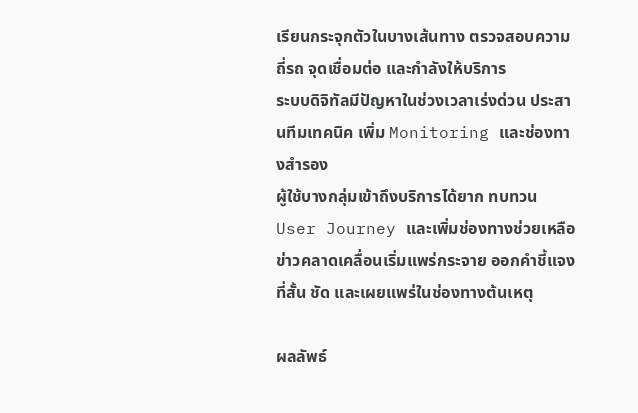เรียนกระจุกตัวในบางเส้นทาง ตรวจสอบความถี่รถ จุดเชื่อมต่อ และกำลังให้บริการ
ระบบดิจิทัลมีปัญหาในช่วงเวลาเร่งด่วน ประสานทีมเทคนิค เพิ่ม Monitoring และช่องทางสำรอง
ผู้ใช้บางกลุ่มเข้าถึงบริการได้ยาก ทบทวน User Journey และเพิ่มช่องทางช่วยเหลือ
ข่าวคลาดเคลื่อนเริ่มแพร่กระจาย ออกคำชี้แจงที่สั้น ชัด และเผยแพร่ในช่องทางต้นเหตุ

ผลลัพธ์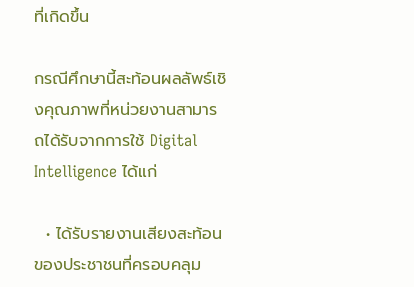ที่เกิดขึ้น

กรณีศึกษานี้สะท้อนผลลัพธ์เชิงคุณภาพที่หน่วยงานสามารถได้รับจากการใช้ Digital Intelligence ได้แก่

  • ได้รับรายงานเสียงสะท้อนของประชาชนที่ครอบคลุม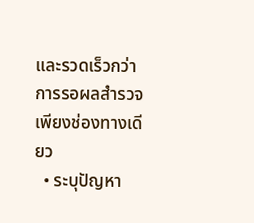และรวดเร็วกว่าการรอผลสำรวจเพียงช่องทางเดียว
  • ระบุปัญหา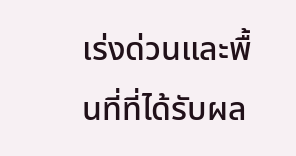เร่งด่วนและพื้นที่ที่ได้รับผล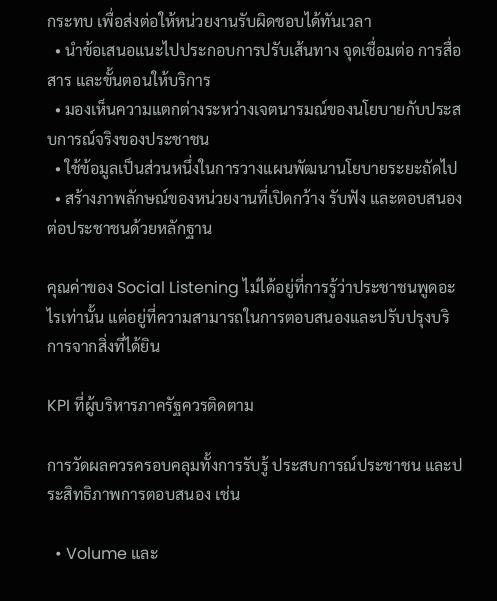กระทบ เพื่อส่งต่อให้หน่วยงานรับผิดชอบได้ทันเวลา
  • นำข้อเสนอแนะไปประกอบการปรับเส้นทาง จุดเชื่อมต่อ การสื่อสาร และขั้นตอนให้บริการ
  • มองเห็นความแตกต่างระหว่างเจตนารมณ์ของนโยบายกับประสบการณ์จริงของประชาชน
  • ใช้ข้อมูลเป็นส่วนหนึ่งในการวางแผนพัฒนานโยบายระยะถัดไป
  • สร้างภาพลักษณ์ของหน่วยงานที่เปิดกว้าง รับฟัง และตอบสนองต่อประชาชนด้วยหลักฐาน

คุณค่าของ Social Listening ไม่ได้อยู่ที่การรู้ว่าประชาชนพูดอะไรเท่านั้น แต่อยู่ที่ความสามารถในการตอบสนองและปรับปรุงบริการจากสิ่งที่ได้ยิน

KPI ที่ผู้บริหารภาครัฐควรติดตาม

การวัดผลควรครอบคลุมทั้งการรับรู้ ประสบการณ์ประชาชน และประสิทธิภาพการตอบสนอง เช่น

  • Volume และ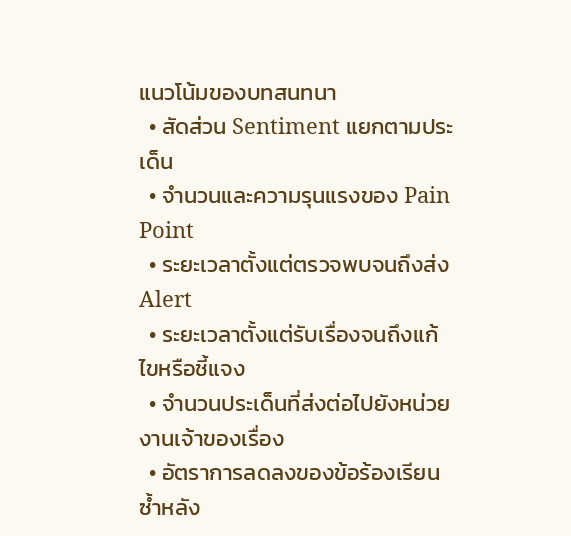แนวโน้มของบทสนทนา
  • สัดส่วน Sentiment แยกตามประเด็น
  • จำนวนและความรุนแรงของ Pain Point
  • ระยะเวลาตั้งแต่ตรวจพบจนถึงส่ง Alert
  • ระยะเวลาตั้งแต่รับเรื่องจนถึงแก้ไขหรือชี้แจง
  • จำนวนประเด็นที่ส่งต่อไปยังหน่วยงานเจ้าของเรื่อง
  • อัตราการลดลงของข้อร้องเรียนซ้ำหลัง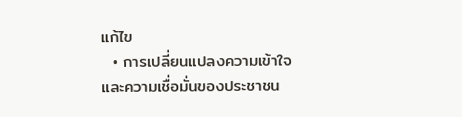แก้ไข
  • การเปลี่ยนแปลงความเข้าใจและความเชื่อมั่นของประชาชน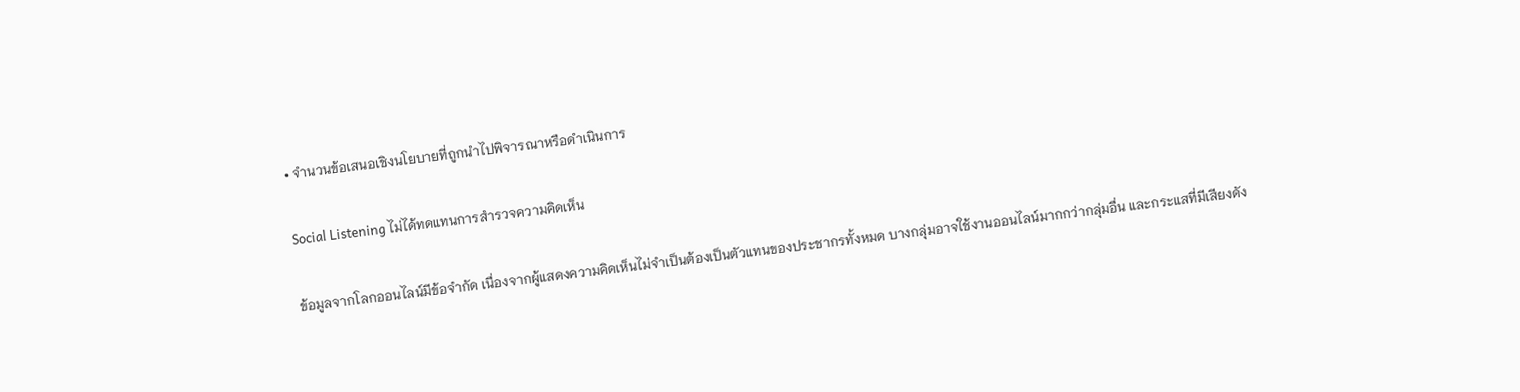• จำนวนข้อเสนอเชิงนโยบายที่ถูกนำไปพิจารณาหรือดำเนินการ

Social Listening ไม่ได้ทดแทนการสำรวจความคิดเห็น

ข้อมูลจากโลกออนไลน์มีข้อจำกัด เนื่องจากผู้แสดงความคิดเห็นไม่จำเป็นต้องเป็นตัวแทนของประชากรทั้งหมด บางกลุ่มอาจใช้งานออนไลน์มากกว่ากลุ่มอื่น และกระแสที่มีเสียงดัง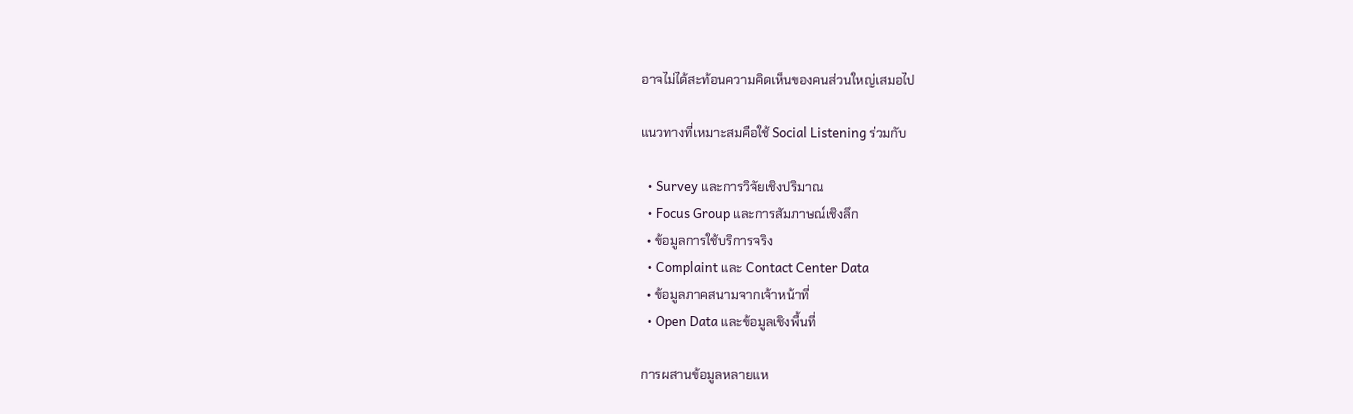อาจไม่ได้สะท้อนความคิดเห็นของคนส่วนใหญ่เสมอไป

แนวทางที่เหมาะสมคือใช้ Social Listening ร่วมกับ

  • Survey และการวิจัยเชิงปริมาณ
  • Focus Group และการสัมภาษณ์เชิงลึก
  • ข้อมูลการใช้บริการจริง
  • Complaint และ Contact Center Data
  • ข้อมูลภาคสนามจากเจ้าหน้าที่
  • Open Data และข้อมูลเชิงพื้นที่

การผสานข้อมูลหลายแห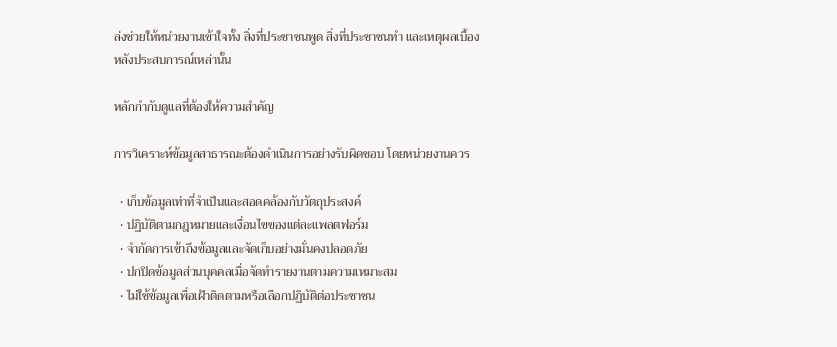ล่งช่วยให้หน่วยงานเข้าใจทั้ง สิ่งที่ประชาชนพูด สิ่งที่ประชาชนทำ และเหตุผลเบื้องหลังประสบการณ์เหล่านั้น

หลักกำกับดูแลที่ต้องให้ความสำคัญ

การวิเคราะห์ข้อมูลสาธารณะต้องดำเนินการอย่างรับผิดชอบ โดยหน่วยงานควร

  • เก็บข้อมูลเท่าที่จำเป็นและสอดคล้องกับวัตถุประสงค์
  • ปฏิบัติตามกฎหมายและเงื่อนไขของแต่ละแพลตฟอร์ม
  • จำกัดการเข้าถึงข้อมูลและจัดเก็บอย่างมั่นคงปลอดภัย
  • ปกปิดข้อมูลส่วนบุคคลเมื่อจัดทำรายงานตามความเหมาะสม
  • ไม่ใช้ข้อมูลเพื่อเฝ้าติดตามหรือเลือกปฏิบัติต่อประชาชน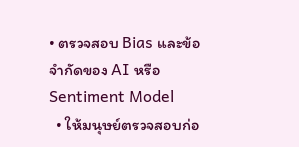• ตรวจสอบ Bias และข้อจำกัดของ AI หรือ Sentiment Model
  • ให้มนุษย์ตรวจสอบก่อ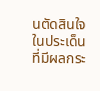นตัดสินใจในประเด็นที่มีผลกระ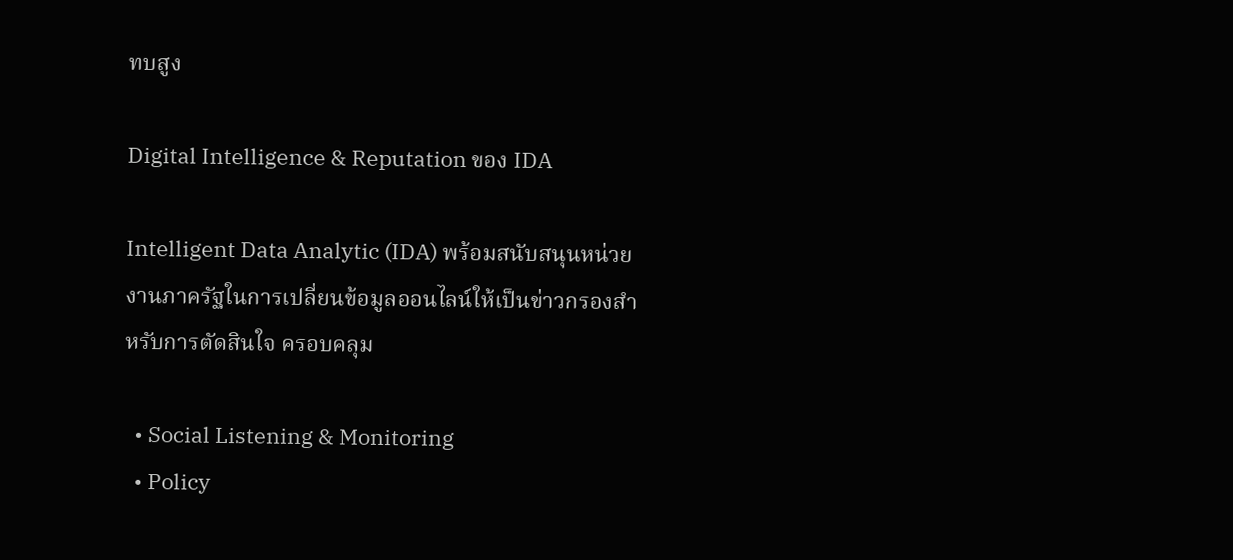ทบสูง

Digital Intelligence & Reputation ของ IDA

Intelligent Data Analytic (IDA) พร้อมสนับสนุนหน่วยงานภาครัฐในการเปลี่ยนข้อมูลออนไลน์ให้เป็นข่าวกรองสำหรับการตัดสินใจ ครอบคลุม

  • Social Listening & Monitoring
  • Policy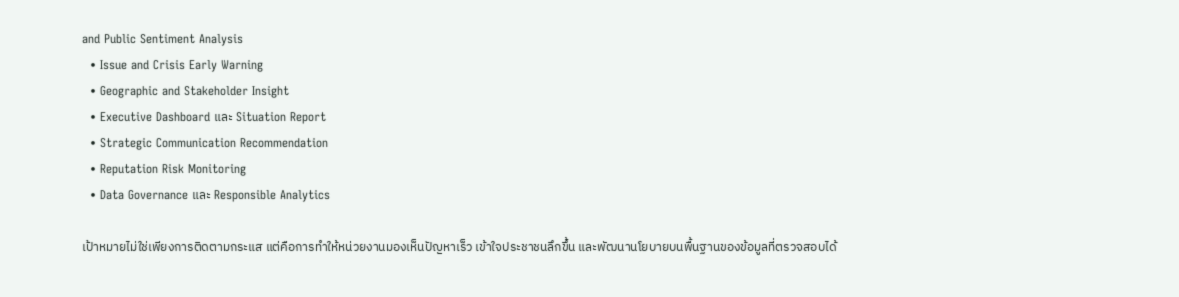and Public Sentiment Analysis
  • Issue and Crisis Early Warning
  • Geographic and Stakeholder Insight
  • Executive Dashboard และ Situation Report
  • Strategic Communication Recommendation
  • Reputation Risk Monitoring
  • Data Governance และ Responsible Analytics

เป้าหมายไม่ใช่เพียงการติดตามกระแส แต่คือการทำให้หน่วยงานมองเห็นปัญหาเร็ว เข้าใจประชาชนลึกขึ้น และพัฒนานโยบายบนพื้นฐานของข้อมูลที่ตรวจสอบได้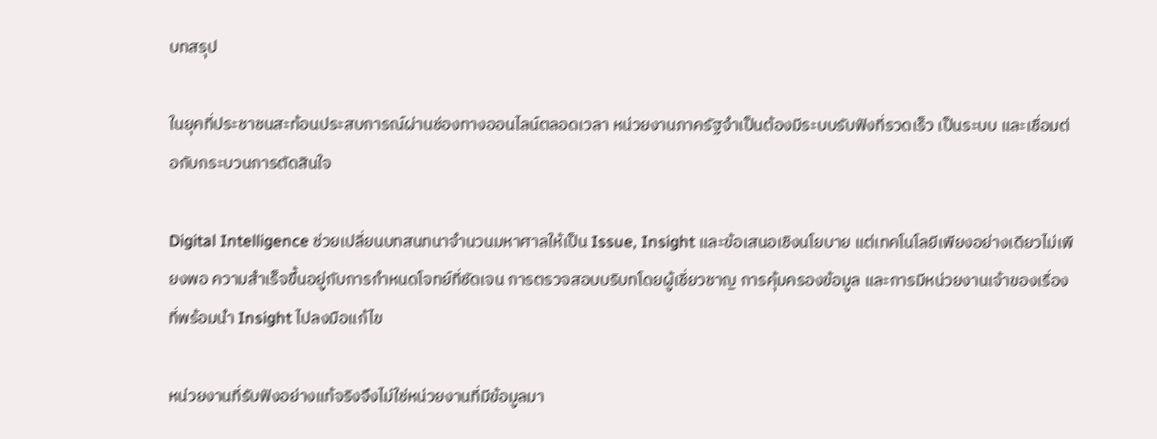บทสรุป

ในยุคที่ประชาชนสะท้อนประสบการณ์ผ่านช่องทางออนไลน์ตลอดเวลา หน่วยงานภาครัฐจำเป็นต้องมีระบบรับฟังที่รวดเร็ว เป็นระบบ และเชื่อมต่อกับกระบวนการตัดสินใจ

Digital Intelligence ช่วยเปลี่ยนบทสนทนาจำนวนมหาศาลให้เป็น Issue, Insight และข้อเสนอเชิงนโยบาย แต่เทคโนโลยีเพียงอย่างเดียวไม่เพียงพอ ความสำเร็จขึ้นอยู่กับการกำหนดโจทย์ที่ชัดเจน การตรวจสอบบริบทโดยผู้เชี่ยวชาญ การคุ้มครองข้อมูล และการมีหน่วยงานเจ้าของเรื่องที่พร้อมนำ Insight ไปลงมือแก้ไข

หน่วยงานที่รับฟังอย่างแท้จริงจึงไม่ใช่หน่วยงานที่มีข้อมูลมา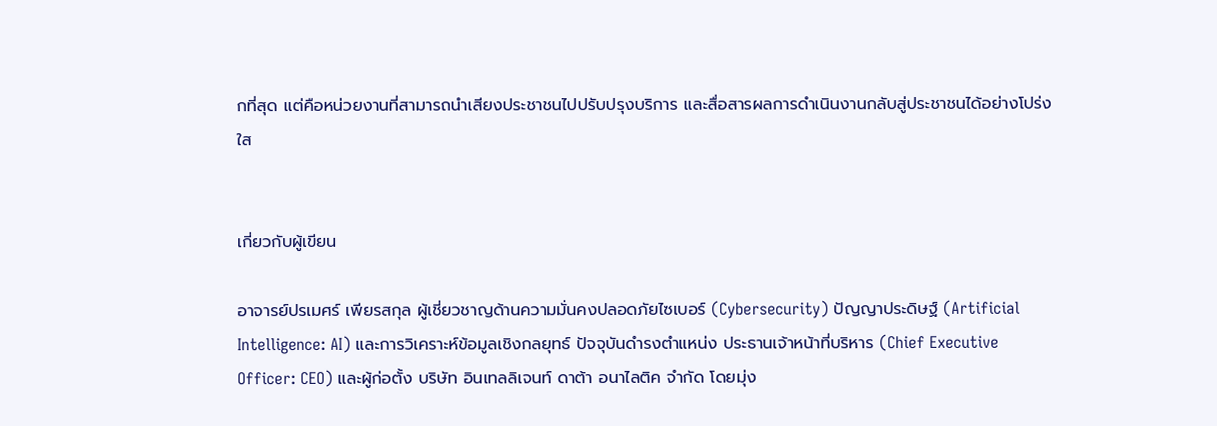กที่สุด แต่คือหน่วยงานที่สามารถนำเสียงประชาชนไปปรับปรุงบริการ และสื่อสารผลการดำเนินงานกลับสู่ประชาชนได้อย่างโปร่งใส


เกี่ยวกับผู้เขียน

อาจารย์ปรเมศร์ เพียรสกุล ผู้เชี่ยวชาญด้านความมั่นคงปลอดภัยไซเบอร์ (Cybersecurity) ปัญญาประดิษฐ์ (Artificial Intelligence: AI) และการวิเคราะห์ข้อมูลเชิงกลยุทธ์ ปัจจุบันดำรงตำแหน่ง ประธานเจ้าหน้าที่บริหาร (Chief Executive Officer: CEO) และผู้ก่อตั้ง บริษัท อินเทลลิเจนท์ ดาต้า อนาไลติค จำกัด โดยมุ่ง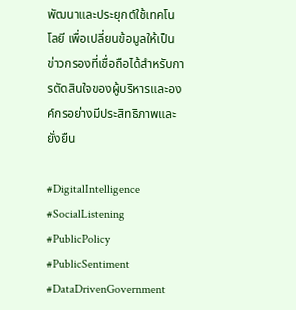พัฒนาและประยุกต์ใช้เทคโนโลยี เพื่อเปลี่ยนข้อมูลให้เป็นข่าวกรองที่เชื่อถือได้สำหรับการตัดสินใจของผู้บริหารและองค์กรอย่างมีประสิทธิภาพและยั่งยืน

#DigitalIntelligence #SocialListening #PublicPolicy #PublicSentiment #DataDrivenGovernment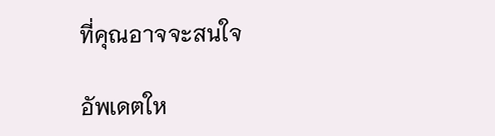ที่คุณอาจจะสนใจ

อัพเดตให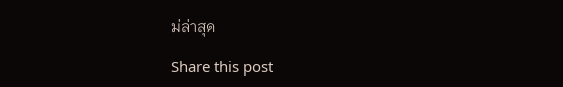ม่ล่าสุด

Share this post